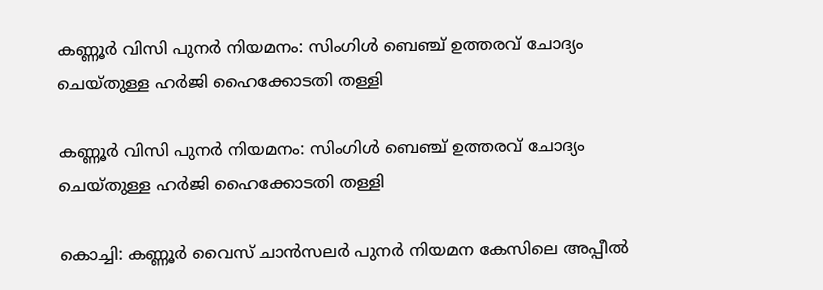കണ്ണൂര്‍ വിസി പുനര്‍ നിയമനം: സിംഗിള്‍ ബെഞ്ച് ഉത്തരവ് ചോദ്യം ചെയ്തുള്ള ഹര്‍ജി ഹൈക്കോടതി തള്ളി

കണ്ണൂര്‍ വിസി പുനര്‍ നിയമനം: സിംഗിള്‍ ബെഞ്ച് ഉത്തരവ് ചോദ്യം ചെയ്തുള്ള ഹര്‍ജി ഹൈക്കോടതി തള്ളി

കൊച്ചി: കണ്ണൂര്‍ വൈസ് ചാന്‍സലര്‍ പുനര്‍ നിയമന കേസിലെ അപ്പീല്‍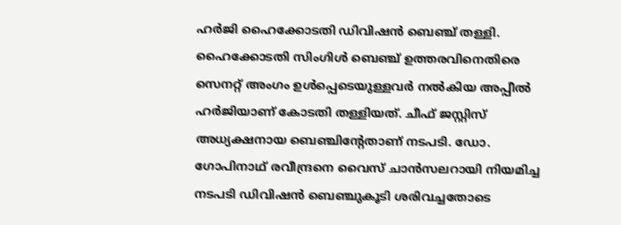ഹര്‍ജി ഹൈക്കോടതി ഡിവിഷന്‍ ബെഞ്ച് തള്ളി. ഹൈക്കോടതി സിംഗിള്‍ ബെഞ്ച് ഉത്തരവിനെതിരെ സെനറ്റ് അംഗം ഉള്‍പ്പെടെയുള്ളവര്‍ നല്‍കിയ അപ്പീല്‍ ഹര്‍ജിയാണ് കോടതി തള്ളിയത്. ചീഫ് ജസ്റ്റിസ് അധ്യക്ഷനായ ബെഞ്ചിന്റേതാണ് നടപടി. ഡോ. ഗോപിനാഥ് രവീന്ദ്രനെ വൈസ് ചാന്‍സലറായി നിയമിച്ച നടപടി ഡിവിഷന്‍ ബെഞ്ചുകൂടി ശരിവച്ചതോടെ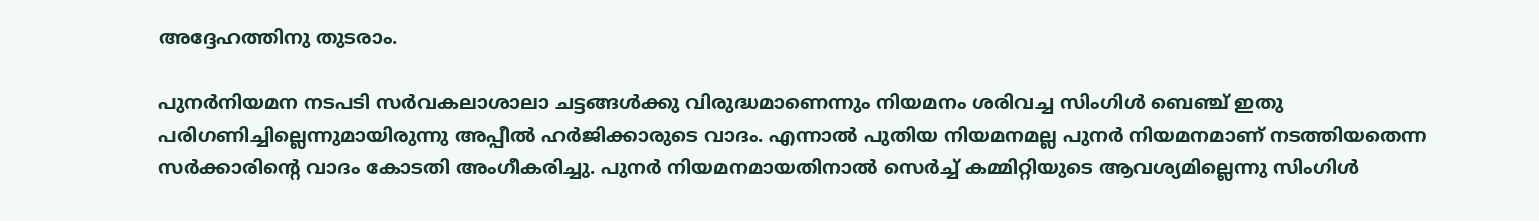അദ്ദേഹത്തിനു തുടരാം.

പുനര്‍നിയമന നടപടി സര്‍വകലാശാലാ ചട്ടങ്ങള്‍ക്കു വിരുദ്ധമാണെന്നും നിയമനം ശരിവച്ച സിംഗിള്‍ ബെഞ്ച് ഇതു പരിഗണിച്ചില്ലെന്നുമായിരുന്നു അപ്പീല്‍ ഹര്‍ജിക്കാരുടെ വാദം. എന്നാല്‍ പുതിയ നിയമനമല്ല പുനര്‍ നിയമനമാണ് നടത്തിയതെന്ന സര്‍ക്കാരിന്റെ വാദം കോടതി അംഗീകരിച്ചു. പുനര്‍ നിയമനമായതിനാല്‍ സെര്‍ച്ച് കമ്മിറ്റിയുടെ ആവശ്യമില്ലെന്നു സിംഗിള്‍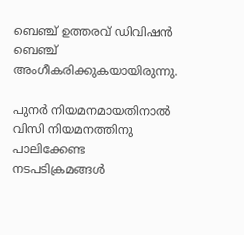ബെഞ്ച് ഉത്തരവ് ഡിവിഷന്‍ ബെഞ്ച് അംഗീകരിക്കുകയായിരുന്നു.

പുനര്‍ നിയമനമായതിനാല്‍ വിസി നിയമനത്തിനു പാലിക്കേണ്ട നടപടിക്രമങ്ങള്‍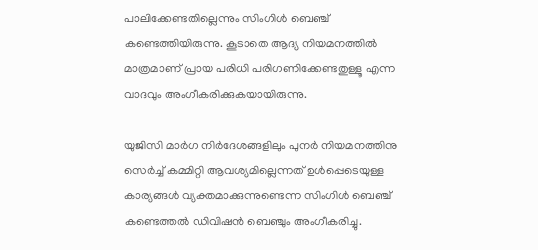പാലിക്കേണ്ടതില്ലെന്നും സിംഗിള്‍ ബെഞ്ച് കണ്ടെത്തിയിരുന്നു. കൂടാതെ ആദ്യ നിയമനത്തില്‍ മാത്രമാണ് പ്രായ പരിധി പരിഗണിക്കേണ്ടതുള്ളൂ എന്ന വാദവും അംഗീകരിക്കുകയായിരുന്നു.

യുജിസി മാര്‍ഗ നിര്‍ദേശങ്ങളിലും പുനര്‍ നിയമനത്തിനു സെര്‍ച്ച് കമ്മിറ്റി ആവശ്യമില്ലെന്നത് ഉള്‍പ്പെടെയുള്ള കാര്യങ്ങള്‍ വ്യക്തമാക്കുന്നുണ്ടെന്ന സിംഗിള്‍ ബെഞ്ച് കണ്ടെത്തല്‍ ഡിവിഷന്‍ ബെഞ്ചും അംഗീകരിച്ചു.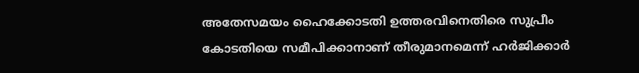അതേസമയം ഹൈക്കോടതി ഉത്തരവിനെതിരെ സുപ്രീം കോടതിയെ സമീപിക്കാനാണ് തീരുമാനമെന്ന് ഹര്‍ജിക്കാര്‍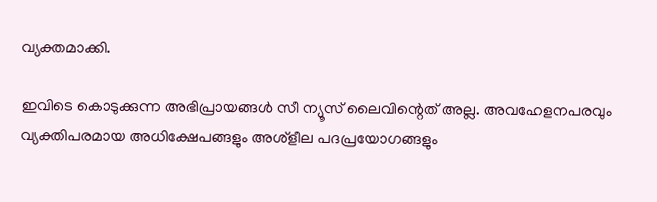വ്യക്തമാക്കി.

ഇവിടെ കൊടുക്കുന്ന അഭിപ്രായങ്ങള്‍ സീ ന്യൂസ് ലൈവിന്റെത് അല്ല. അവഹേളനപരവും വ്യക്തിപരമായ അധിക്ഷേപങ്ങളും അശ്‌ളീല പദപ്രയോഗങ്ങളും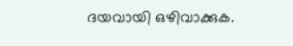ദയവായി ഒഴിവാക്കുക.